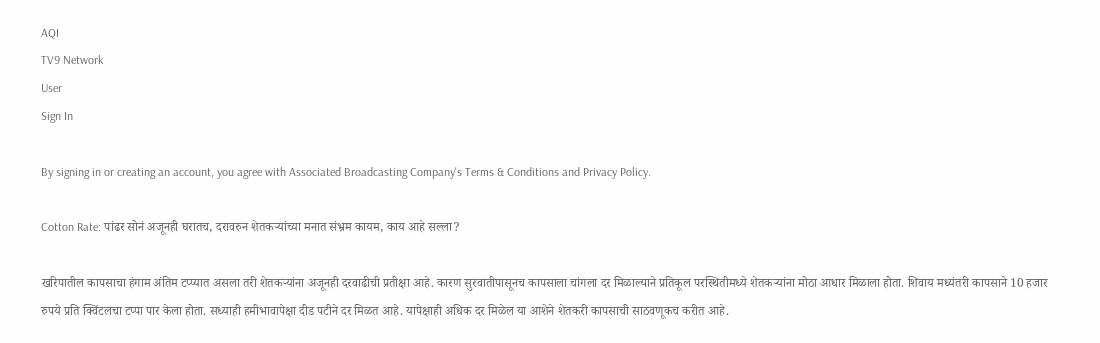AQI
TV9 Network
User
Sign In

By signing in or creating an account, you agree with Associated Broadcasting Company's Terms & Conditions and Privacy Policy.

Cotton Rate: पांढर सोनं अजूनही घरातच, दरावरुन शेतकऱ्यांच्या मनात संभ्रम कायम, काय आहे सल्ला?

खरिपातील कापसाचा हंगाम अंतिम टप्प्यात असला तरी शेतकऱ्यांना अजूनही दरवाढीची प्रतीक्षा आहे. कारण सुरवातीपासूनच कापसाला चांगला दर मिळाल्याने प्रतिकूल परस्थितीमध्ये शेतकऱ्यांना मोठा आधार मिळाला होता. शिवाय मध्यंतरी कापसाने 10 हजार रुपये प्रति क्विंटलचा टप्पा पार केला होता. सध्याही हमीभावापेक्षा दीड पटीने दर मिळत आहे. यापेक्षाही अधिक दर मिळेल या आशेने शेतकरी कापसाची साठवणूकच करीत आहे.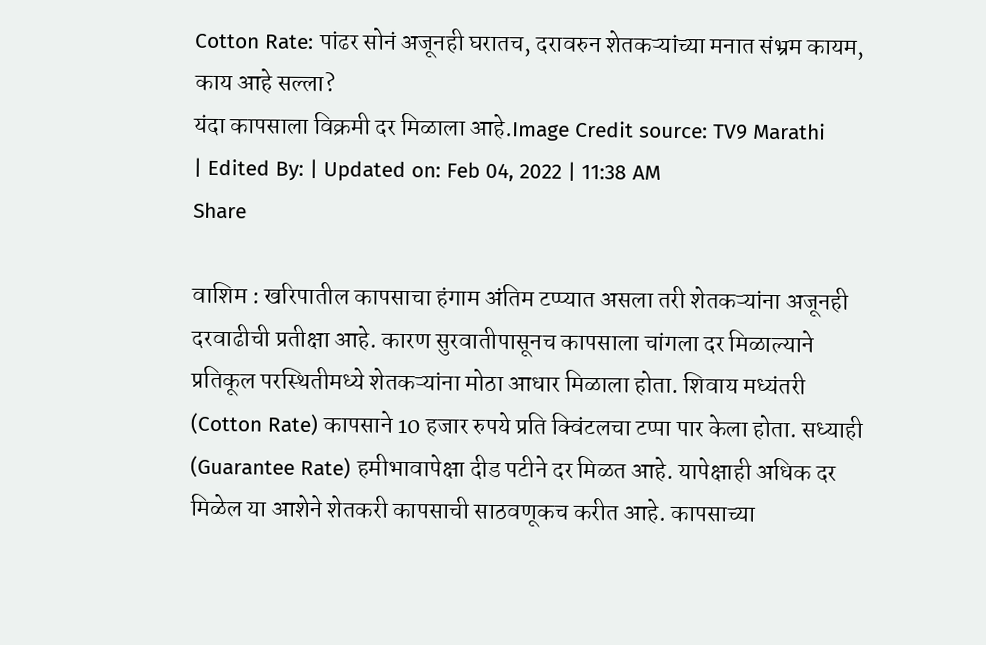Cotton Rate: पांढर सोनं अजूनही घरातच, दरावरुन शेतकऱ्यांच्या मनात संभ्रम कायम, काय आहे सल्ला?
यंदा कापसाला विक्रमी दर मिळाला आहे.Image Credit source: TV9 Marathi
| Edited By: | Updated on: Feb 04, 2022 | 11:38 AM
Share

वाशिम : खरिपातील कापसाचा हंगाम अंतिम टप्प्यात असला तरी शेतकऱ्यांना अजूनही दरवाढीची प्रतीक्षा आहे. कारण सुरवातीपासूनच कापसाला चांगला दर मिळाल्याने प्रतिकूल परस्थितीमध्ये शेतकऱ्यांना मोठा आधार मिळाला होता. शिवाय मध्यंतरी (Cotton Rate) कापसाने 10 हजार रुपये प्रति क्विंटलचा टप्पा पार केला होता. सध्याही (Guarantee Rate) हमीभावापेक्षा दीड पटीने दर मिळत आहे. यापेक्षाही अधिक दर मिळेल या आशेने शेतकरी कापसाची साठवणूकच करीत आहे. कापसाच्या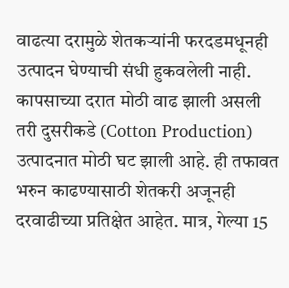वाढत्या दरामुळे शेतकऱ्यांनी फरदडमधूनही उत्पादन घेण्याची संधी हुकवलेली नाही. कापसाच्या दरात मोठी वाढ झाली असली तरी दुसरीकडे (Cotton Production) उत्पादनात मोठी घट झाली आहे. ही तफावत भरुन काढण्यासाठी शेतकरी अजूनही दरवाढीच्या प्रतिक्षेत आहेत. मात्र, गेल्या 15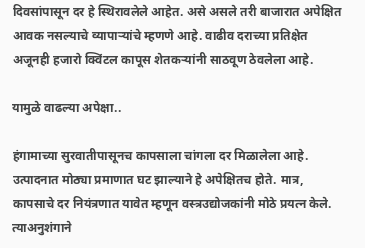दिवसांपासून दर हे स्थिरावलेले आहेत. असे असले तरी बाजारात अपेक्षित आवक नसल्याचे व्यापाऱ्यांचे म्हणणे आहे. वाढीव दराच्या प्रतिक्षेत अजूनही हजारो क्विंटल कापूस शेतकऱ्यांनी साठवूण ठेवलेला आहे.

यामुळे वाढल्या अपेक्षा..

हंगामाच्या सुरवातीपासूनच कापसाला चांगला दर मिळालेला आहे. उत्पादनात मोठ्या प्रमाणात घट झाल्याने हे अपेक्षितच होते. मात्र, कापसाचे दर नियंत्रणात यावेत म्हणून वस्त्रउद्योजकांनी मोठे प्रयत्न केले. त्याअनुशंगाने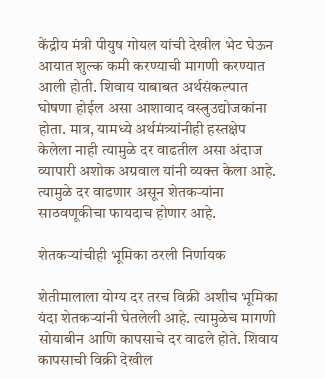केंद्रीय मंत्री पीयुष गोयल यांची देखील भेट घेऊन आयात शुल्क कमी करण्याची मागणी करण्यात आली होती. शिवाय याबाबत अर्थसंकल्पात घोषणा होईल असा आशावाद वस्त्रुउद्योजकांना होता. मात्र, यामध्ये अर्थमंत्र्यांनीही हस्तक्षेप केलेला नाही त्यामुळे दर वाढतील असा अंदाज व्यापारी अशोक अग्रवाल यांनी व्यक्त केला आहे. त्यामुळे दर वाढणार असून शेतकऱ्यांना साठवणूकीचा फायदाच होणार आहे.

शेतकऱ्यांचीही भूमिका ठरली निर्णायक

शेतीमालाला योग्य दर तरच विक्री अशीच भूमिका यंदा शेतकऱ्यांनी घेतलेली आहे. त्यामुळेच मागणी सोयाबीन आणि कापसाचे दर वाढले होते. शिवाय कापसाची विक्री देखील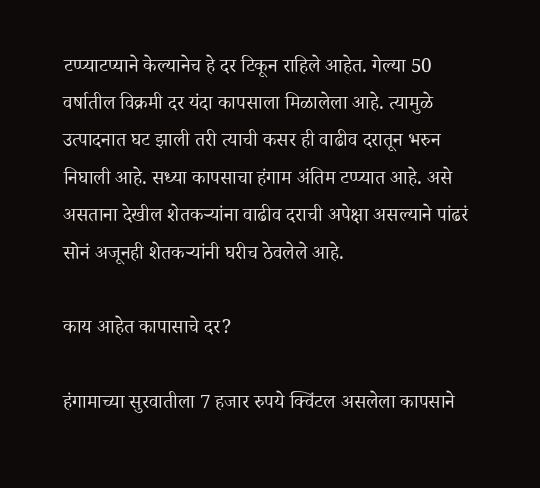टप्प्याटप्याने केल्यानेच हे दर टिकून राहिले आहेत. गेल्या 50 वर्षातील विक्रमी दर यंदा कापसाला मिळालेला आहे. त्यामुळे उत्पादनात घट झाली तरी त्याची कसर ही वाढीव दरातून भरुन निघाली आहे. सध्या कापसाचा हंगाम अंतिम टप्प्यात आहे. असे असताना देखील शेतकऱ्यांना वाढीव दराची अपेक्षा असल्याने पांढरं सोनं अजूनही शेतकऱ्यांनी घरीच ठेवलेले आहे.

काय आहेत कापासाचे दर?

हंगामाच्या सुरवातीला 7 हजार रुपये क्विंटल असलेला कापसाने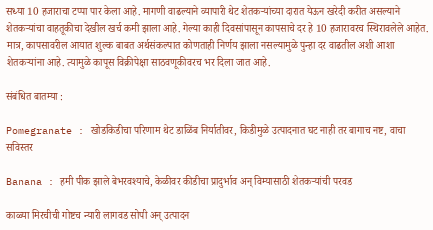सध्या 10 हजाराचा टप्पा पार केला आहे. मागणी वाढल्याने व्यापारी थेट शेतकऱ्यांच्या दारात येऊन खरेदी करीत असल्याने शेतकऱ्यांचा वाहतूकीचा देखील खर्च कमी झाला आहे. गेल्या काही दिवसांपासून कापसाचे दर हे 10 हजारावरच स्थिरावलेले आहेत. मात्र, कापसावरील आयात शुल्क बाबत अर्थसंकल्पात कोणताही निर्णय झाला नसल्यामुळे पुन्हा दर वाढतील अशी आशा शेतकऱ्यांना आहे. त्यामुळे कापूस विक्रीपेक्षा साठवणूकीवरच भर दिला जात आहे.

संबंधित बातम्या :

Pomegranate : खोडकिडीचा परिणाम थेट डाळिंब निर्यातीवर, किडीमुळे उत्पादनात घट नाही तर बागाच नष्ट, वाचा सविस्तर

Banana : हमी पीक झाले बेभरवश्याचे, केळीवर कीडीचा प्रादुर्भाव अन् विम्यासाठी शेतकऱ्यांची परवड

काळ्या मिरचीची गोष्टच न्यारी लागवड सोपी अन् उत्पादन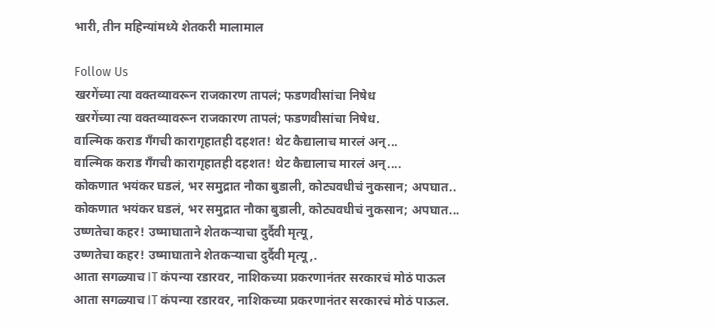भारी, तीन महिन्यांमध्ये शेतकरी मालामाल

Follow Us
खरगेंच्या त्या वक्तव्यावरून राजकारण तापलं; फडणवीसांचा निषेध
खरगेंच्या त्या वक्तव्यावरून राजकारण तापलं; फडणवीसांचा निषेध.
वाल्मिक कराड गँगची कारागृहातही दहशत! थेट कैद्यालाच मारलं अन्...
वाल्मिक कराड गँगची कारागृहातही दहशत! थेट कैद्यालाच मारलं अन्....
कोकणात भयंकर घडलं, भर समुद्रात नौका बुडाली, कोट्यवधीचं नुकसान; अपघात..
कोकणात भयंकर घडलं, भर समुद्रात नौका बुडाली, कोट्यवधीचं नुकसान; अपघात...
उष्णतेचा कहर! उष्माघाताने शेतकऱ्याचा दुर्दैवी मृत्यू,
उष्णतेचा कहर! उष्माघाताने शेतकऱ्याचा दुर्दैवी मृत्यू,.
आता सगळ्याच IT कंपन्या रडारवर, नाशिकच्या प्रकरणानंतर सरकारचं मोठं पाऊल
आता सगळ्याच IT कंपन्या रडारवर, नाशिकच्या प्रकरणानंतर सरकारचं मोठं पाऊल.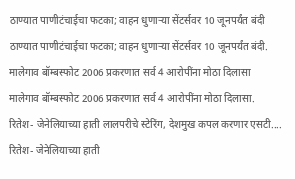ठाण्यात पाणीटंचाईचा फटका; वाहन धुणाऱ्या सेंटर्सवर 10 जूनपर्यंत बंदी
ठाण्यात पाणीटंचाईचा फटका; वाहन धुणाऱ्या सेंटर्सवर 10 जूनपर्यंत बंदी.
मालेगाव बॉम्बस्फोट 2006 प्रकरणात सर्व 4 आरोपींना मोठा दिलासा
मालेगाव बॉम्बस्फोट 2006 प्रकरणात सर्व 4 आरोपींना मोठा दिलासा.
रितेश- जेनेलियाच्या हाती लालपरीचे स्टेरिंग, देशमुख कपल करणार एसटी....
रितेश- जेनेलियाच्या हाती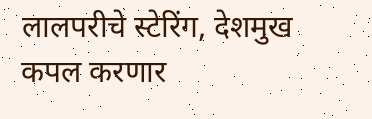लालपरीचे स्टेरिंग, देशमुख कपल करणार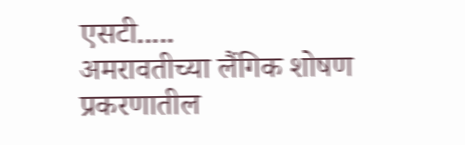एसटी.....
अमरावतीच्या लैंगिक शोषण प्रकरणातील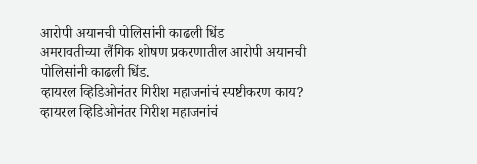आरोपी अयानची पोलिसांनी काढली धिंड
अमरावतीच्या लैंगिक शोषण प्रकरणातील आरोपी अयानची पोलिसांनी काढली धिंड.
व्हायरल व्हिडिओनंतर गिरीश महाजनांचं स्पष्टीकरण काय?
व्हायरल व्हिडिओनंतर गिरीश महाजनांचं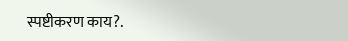स्पष्टीकरण काय?.